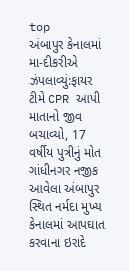top
અંબાપુર કેનાલમાં મા-દીકરીએ ઝંપલાવ્યું:ફાયર ટીમે CPR આપી માતાનો જીવ બચાવ્યો, 17 વર્ષીય પુત્રીનું મોત
ગાંધીનગર નજીક આવેલા અંબાપુર સ્થિત નર્મદા મુખ્ય કેનાલમાં આપઘાત કરવાના ઇરાદે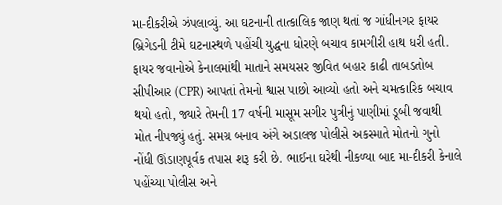મા-દીકરીએ ઝંપલાવ્યું. આ ઘટનાની તાત્કાલિક જાણ થતાં જ ગાંધીનગર ફાયર બ્રિગેડની ટીમે ઘટનાસ્થળે પહોંચી યુદ્ધના ધોરણે બચાવ કામગીરી હાથ ધરી હતી. ફાયર જવાનોએ કેનાલમાંથી માતાને સમયસર જીવિત બહાર કાઢી તાબડતોબ સીપીઆર (CPR) આપતાં તેમનો શ્વાસ પાછો આવ્યો હતો અને ચમત્કારિક બચાવ થયો હતો, જ્યારે તેમની 17 વર્ષની માસૂમ સગીર પુત્રીનું પાણીમાં ડૂબી જવાથી મોત નીપજ્યું હતું. સમગ્ર બનાવ અંગે અડાલજ પોલીસે અકસ્માતે મોતનો ગુનો નોંધી ઊંડાણપૂર્વક તપાસ શરૂ કરી છે. ભાઈના ઘરેથી નીકળ્યા બાદ મા-દીકરી કેનાલે પહોંચ્યા પોલીસ અને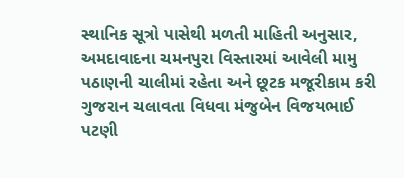સ્થાનિક સૂત્રો પાસેથી મળતી માહિતી અનુસાર, અમદાવાદના ચમનપુરા વિસ્તારમાં આવેલી મામુ પઠાણની ચાલીમાં રહેતા અને છૂટક મજૂરીકામ કરી ગુજરાન ચલાવતા વિધવા મંજુબેન વિજયભાઈ પટણી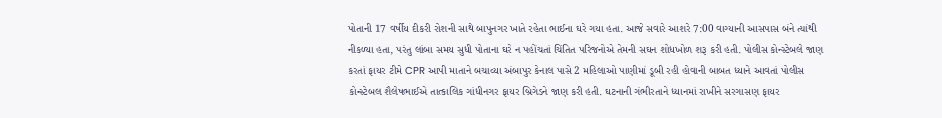પોતાની 17 વર્ષીય દીકરી રોશની સાથે બાપુનગર ખાતે રહેતા ભાઈના ઘરે ગયા હતા. આજે સવારે આશરે 7:00 વાગ્યાની આસપાસ બંને ત્યાંથી નીકળ્યા હતા, પરંતુ લાંબા સમય સુધી પોતાના ઘરે ન પહોંચતાં ચિંતિત પરિજનોએ તેમની સઘન શોધખોળ શરૂ કરી હતી. પોલીસ કોન્સ્ટેબલે જાણ કરતાં ફાયર ટીમે CPR આપી માતાને બચાવ્યા અંબાપુર કેનાલ પાસે 2 મહિલાઓ પાણીમાં ડૂબી રહી હોવાની બાબત ધ્યાને આવતાં પોલીસ કોન્સ્ટેબલ શૈલેષભાઈએ તાત્કાલિક ગાંધીનગર ફાયર બ્રિગેડને જાણ કરી હતી. ઘટનાની ગંભીરતાને ધ્યાનમાં રાખીને સરગાસણ ફાયર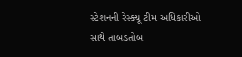સ્ટેશનની રેસ્ક્યૂ ટીમ અધિકારીઓ સાથે તાબડતોબ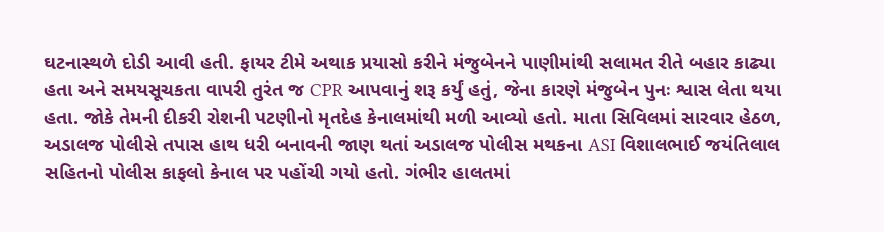ઘટનાસ્થળે દોડી આવી હતી. ફાયર ટીમે અથાક પ્રયાસો કરીને મંજુબેનને પાણીમાંથી સલામત રીતે બહાર કાઢ્યા હતા અને સમયસૂચકતા વાપરી તુરંત જ CPR આપવાનું શરૂ કર્યું હતું, જેના કારણે મંજુબેન પુનઃ શ્વાસ લેતા થયા હતા. જોકે તેમની દીકરી રોશની પટણીનો મૃતદેહ કેનાલમાંથી મળી આવ્યો હતો. માતા સિવિલમાં સારવાર હેઠળ, અડાલજ પોલીસે તપાસ હાથ ધરી બનાવની જાણ થતાં અડાલજ પોલીસ મથકના ASI વિશાલભાઈ જયંતિલાલ સહિતનો પોલીસ કાફલો કેનાલ પર પહોંચી ગયો હતો. ગંભીર હાલતમાં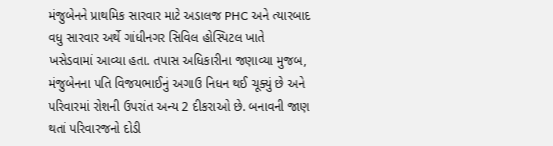મંજુબેનને પ્રાથમિક સારવાર માટે અડાલજ PHC અને ત્યારબાદ વધુ સારવાર અર્થે ગાંધીનગર સિવિલ હોસ્પિટલ ખાતે ખસેડવામાં આવ્યા હતા. તપાસ અધિકારીના જણાવ્યા મુજબ, મંજુબેનના પતિ વિજયભાઈનું અગાઉ નિધન થઈ ચૂક્યું છે અને પરિવારમાં રોશની ઉપરાંત અન્ય 2 દીકરાઓ છે. બનાવની જાણ થતાં પરિવારજનો દોડી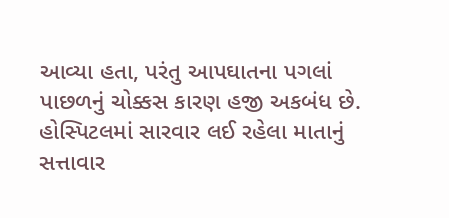આવ્યા હતા, પરંતુ આપઘાતના પગલાં પાછળનું ચોક્કસ કારણ હજી અકબંધ છે. હોસ્પિટલમાં સારવાર લઈ રહેલા માતાનું સત્તાવાર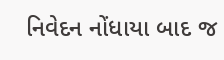નિવેદન નોંધાયા બાદ જ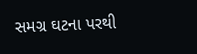સમગ્ર ઘટના પરથી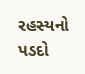રહસ્યનો પડદો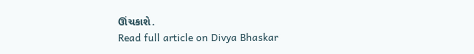ઊંચકાશે.
Read full article on Divya Bhaskar